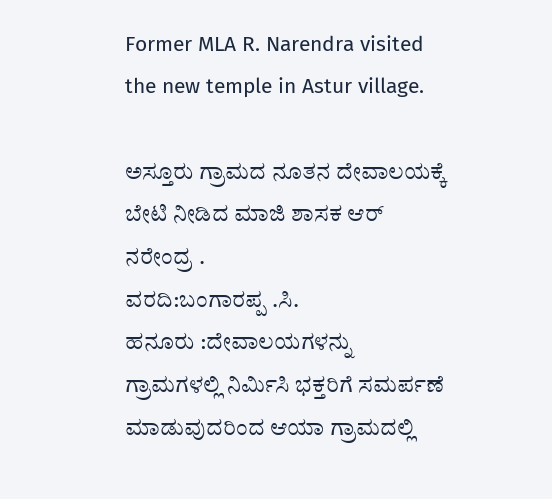Former MLA R. Narendra visited the new temple in Astur village.

ಅಸ್ತೂರು ಗ್ರಾಮದ ನೂತನ ದೇವಾಲಯಕ್ಕೆ ಬೇಟಿ ನೀಡಿದ ಮಾಜಿ ಶಾಸಕ ಆರ್ ನರೇಂದ್ರ .
ವರದಿ:ಬಂಗಾರಪ್ಪ .ಸಿ.
ಹನೂರು :ದೇವಾಲಯಗಳನ್ನು ಗ್ರಾಮಗಳಲ್ಲಿ ನಿರ್ಮಿಸಿ ಭಕ್ತರಿಗೆ ಸಮರ್ಪಣೆ ಮಾಡುವುದರಿಂದ ಆಯಾ ಗ್ರಾಮದಲ್ಲಿ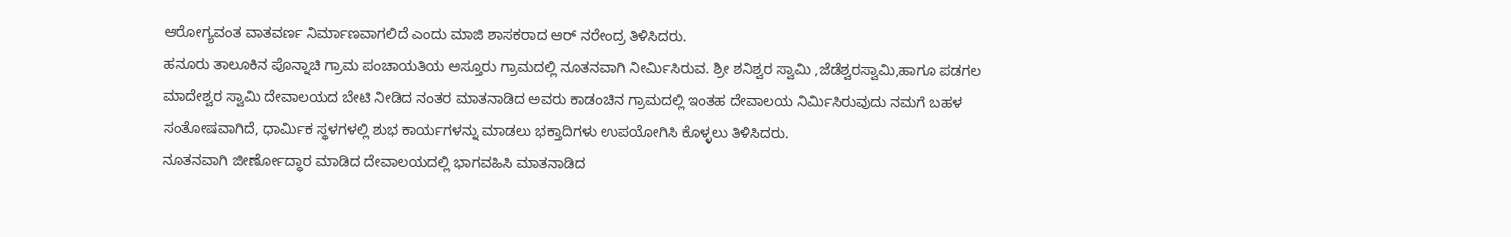ಆರೋಗ್ಯವಂತ ವಾತವರ್ಣ ನಿರ್ಮಾಣವಾಗಲಿದೆ ಎಂದು ಮಾಜಿ ಶಾಸಕರಾದ ಆರ್ ನರೇಂದ್ರ ತಿಳಿಸಿದರು.
ಹನೂರು ತಾಲೂಕಿನ ಪೊನ್ನಾಚಿ ಗ್ರಾಮ ಪಂಚಾಯತಿಯ ಅಸ್ತೂರು ಗ್ರಾಮದಲ್ಲಿ ನೂತನವಾಗಿ ನೀರ್ಮಿಸಿರುವ. ಶ್ರೀ ಶನಿಶ್ವರ ಸ್ವಾಮಿ ,ಜೆಡೆಶ್ವರಸ್ವಾಮಿ,ಹಾಗೂ ಪಡಗಲ ಮಾದೇಶ್ವರ ಸ್ವಾಮಿ ದೇವಾಲಯದ ಬೇಟಿ ನೀಡಿದ ನಂತರ ಮಾತನಾಡಿದ ಅವರು ಕಾಡಂಚಿನ ಗ್ರಾಮದಲ್ಲಿ ಇಂತಹ ದೇವಾಲಯ ನಿರ್ಮಿಸಿರುವುದು ನಮಗೆ ಬಹಳ ಸಂತೋಷವಾಗಿದೆ, ಧಾರ್ಮಿಕ ಸ್ಥಳಗಳಲ್ಲಿ ಶುಭ ಕಾರ್ಯಗಳನ್ನು ಮಾಡಲು ಭಕ್ತಾದಿಗಳು ಉಪಯೋಗಿಸಿ ಕೊಳ್ಳಲು ತಿಳಿಸಿದರು.
ನೂತನವಾಗಿ ಜೀರ್ಣೋದ್ಧಾರ ಮಾಡಿದ ದೇವಾಲಯದಲ್ಲಿ ಭಾಗವಹಿಸಿ ಮಾತನಾಡಿದ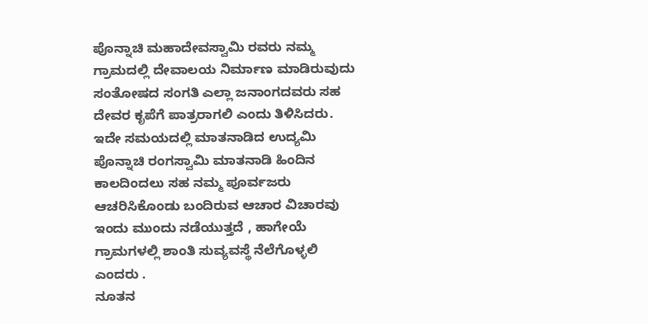ಪೊನ್ನಾಚಿ ಮಹಾದೇವಸ್ವಾಮಿ ರವರು ನಮ್ಮ ಗ್ರಾಮದಲ್ಲಿ ದೇವಾಲಯ ನಿರ್ಮಾಣ ಮಾಡಿರುವುದು ಸಂತೋಷದ ಸಂಗತಿ ಎಲ್ಲಾ ಜನಾಂಗದವರು ಸಹ ದೇವರ ಕೃಪೆಗೆ ಪಾತ್ರರಾಗಲಿ ಎಂದು ತಿಳಿಸಿದರು.
ಇದೇ ಸಮಯದಲ್ಲಿ ಮಾತನಾಡಿದ ಉದ್ಯಮಿ ಪೊನ್ನಾಚಿ ರಂಗಸ್ವಾಮಿ ಮಾತನಾಡಿ ಹಿಂದಿನ ಕಾಲದಿಂದಲು ಸಹ ನಮ್ಮ ಪೂರ್ವಜರು ಆಚರಿಸಿಕೊಂಡು ಬಂದಿರುವ ಆಚಾರ ವಿಚಾರವು ಇಂದು ಮುಂದು ನಡೆಯುತ್ತದೆ , ಹಾಗೇಯೆ ಗ್ರಾಮಗಳಲ್ಲಿ ಶಾಂತಿ ಸುವ್ಯವಸ್ಥೆ ನೆಲೆಗೊಳ್ಳಲಿ ಎಂದರು .
ನೂತನ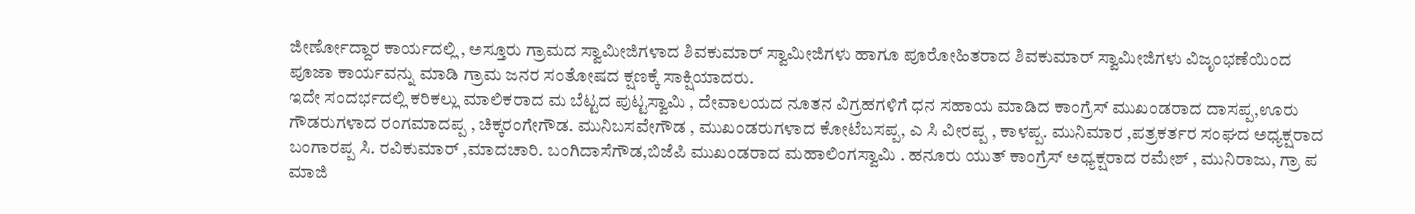ಜೀರ್ಣೋದ್ದಾರ ಕಾರ್ಯದಲ್ಲಿ , ಅಸ್ತೂರು ಗ್ರಾಮದ ಸ್ವಾಮೀಜಿಗಳಾದ ಶಿವಕುಮಾರ್ ಸ್ವಾಮೀಜಿಗಳು ಹಾಗೂ ಪೂರೋಹಿತರಾದ ಶಿವಕುಮಾರ್ ಸ್ವಾಮೀಜಿಗಳು ವಿಜೃಂಭಣೆಯಿಂದ ಪೂಜಾ ಕಾರ್ಯವನ್ನು ಮಾಡಿ ಗ್ರಾಮ ಜನರ ಸಂತೋಷದ ಕ್ಷಣಕ್ಕೆ ಸಾಕ್ಷಿಯಾದರು.
ಇದೇ ಸಂದರ್ಭದಲ್ಲಿ ಕರಿಕಲ್ಲು ಮಾಲಿಕರಾದ ಮ ಬೆಟ್ಟದ ಪುಟ್ಟಸ್ವಾಮಿ , ದೇವಾಲಯದ ನೂತನ ವಿಗ್ರಹಗಳಿಗೆ ಧನ ಸಹಾಯ ಮಾಡಿದ ಕಾಂಗ್ರೆಸ್ ಮುಖಂಡರಾದ ದಾಸಪ್ಪ,ಊರು ಗೌಡರುಗಳಾದ ರಂಗಮಾದಪ್ಪ , ಚಿಕ್ಕರಂಗೇಗೌಡ. ಮುನಿಬಸವೇಗೌಡ , ಮುಖಂಡರುಗಳಾದ ಕೋಟೆಬಸಪ್ಪ, ಎ ಸಿ ವೀರಪ್ಪ , ಕಾಳಪ್ಪ. ಮುನಿಮಾರ ,ಪತ್ರಕರ್ತರ ಸಂಘದ ಅಧ್ಯಕ್ಷರಾದ ಬಂಗಾರಪ್ಪ ಸಿ. ರವಿಕುಮಾರ್ ,ಮಾದಚಾರಿ. ಬಂಗಿದಾಸೆಗೌಡ,ಬಿಜೆಪಿ ಮುಖಂಡರಾದ ಮಹಾಲಿಂಗಸ್ವಾಮಿ . ಹನೂರು ಯುತ್ ಕಾಂಗ್ರೆಸ್ ಅಧ್ಯಕ್ಷರಾದ ರಮೇಶ್ , ಮುನಿರಾಜು, ಗ್ರಾ ಪ ಮಾಜಿ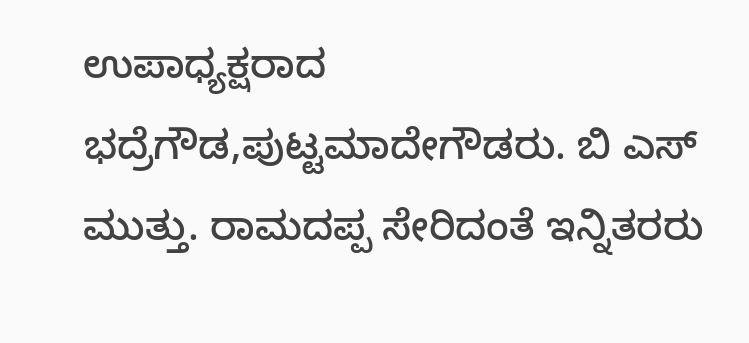ಉಪಾಧ್ಯಕ್ಷರಾದ ಭದ್ರೆಗೌಡ,ಪುಟ್ಟಮಾದೇಗೌಡರು. ಬಿ ಎಸ್ ಮುತ್ತು. ರಾಮದಪ್ಪ ಸೇರಿದಂತೆ ಇನ್ನಿತರರು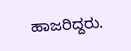ಹಾಜರಿದ್ದರು.